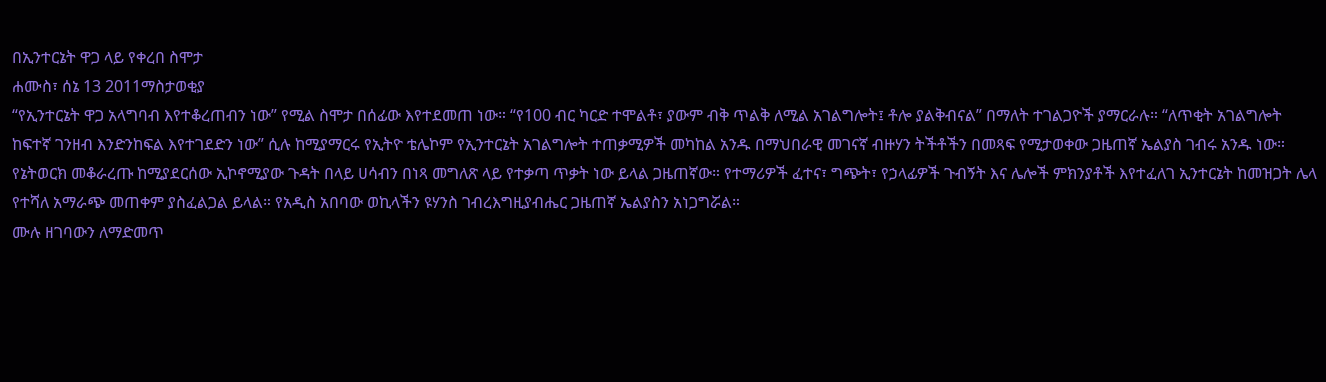በኢንተርኔት ዋጋ ላይ የቀረበ ስሞታ
ሐሙስ፣ ሰኔ 13 2011ማስታወቂያ
“የኢንተርኔት ዋጋ አላግባብ እየተቆረጠብን ነው” የሚል ስሞታ በሰፊው እየተደመጠ ነው። “የ100 ብር ካርድ ተሞልቶ፣ ያውም ብቅ ጥልቅ ለሚል አገልግሎት፤ ቶሎ ያልቅብናል” በማለት ተገልጋዮች ያማርራሉ። “ለጥቂት አገልግሎት ከፍተኛ ገንዘብ እንድንከፍል እየተገደድን ነው” ሲሉ ከሚያማርሩ የኢትዮ ቴሌኮም የኢንተርኔት አገልግሎት ተጠቃሚዎች መካከል አንዱ በማህበራዊ መገናኛ ብዙሃን ትችቶችን በመጻፍ የሚታወቀው ጋዜጠኛ ኤልያስ ገብሩ አንዱ ነው።
የኔትወርክ መቆራረጡ ከሚያደርሰው ኢኮኖሚያው ጉዳት በላይ ሀሳብን በነጻ መግለጽ ላይ የተቃጣ ጥቃት ነው ይላል ጋዜጠኛው። የተማሪዎች ፈተና፣ ግጭት፣ የኃላፊዎች ጉብኝት እና ሌሎች ምክንያቶች እየተፈለገ ኢንተርኔት ከመዝጋት ሌላ የተሻለ አማራጭ መጠቀም ያስፈልጋል ይላል። የአዲስ አበባው ወኪላችን ዩሃንስ ገብረእግዚያብሔር ጋዜጠኛ ኤልያስን አነጋግሯል።
ሙሉ ዘገባውን ለማድመጥ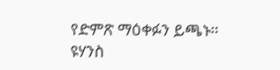የድምጽ ማዕቀፉን ይጫኑ።
ዩሃንስ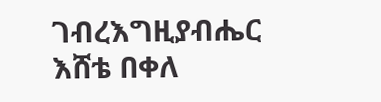ገብረእግዚያብሔር
እሸቴ በቀለ